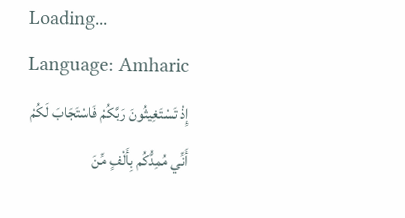Loading...
Language: Amharic
إِذْ تَسْتَغِيثُونَ رَبَّكُمْ فَاسْتَجَابَ لَكُمْ أَنِّي مُمِدُّكُم بِأَلْفٍ مِّنَ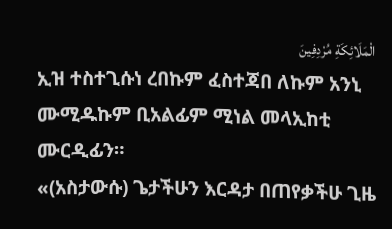الْمَلَائِكَةِ مُرْدِفِينَ
ኢዝ ተስተጊሱነ ረበኩም ፈስተጃበ ለኩም አንኒ ሙሚዱኩም ቢአልፊም ሚነል መላኢከቲ ሙርዲፊን።
«(አስታውሱ) ጌታችሁን እርዳታ በጠየቃችሁ ጊዜ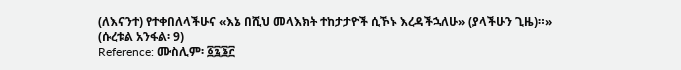(ለእናንተ) የተቀበለላችሁና «እኔ በሺህ መላእክት ተከታታዮች ሲኾኑ እረዳችኋለሁ» (ያላችሁን ጊዜ)።» (ሱረቱል አንፋል፡ 9)
Reference: ሙስሊም፡ ፩፯፮፫